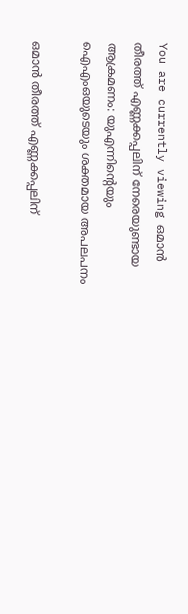You are currently viewing ഒമാൻ തീരത്ത് എണ്ണക്കപ്പലിന് നേരെയുണ്ടായ ആക്രമണം: യുഎന്നിന്റെയും ഐഎംഒയുടെയും ശക്തമായ അപലപനം

ഒമാൻ തീരത്ത് എണ്ണക്കപ്പലിന്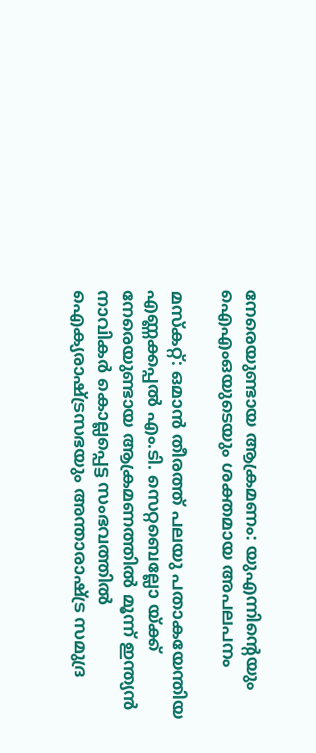നേരെയുണ്ടായ ആക്രമണം: യുഎന്നിന്റെയും ഐഎംഒയുടെയും ശക്തമായ അപലപനം

മസ്‌കറ്റ്: ഒമാൻ തീരത്ത് പലയു പതാകയേന്തിയ എണ്ണക്കപ്പൽ എം.ടി. സെറ്റബെല്ലോ യ്ക്ക് നേരെയുണ്ടായ ആക്രമണത്തിൽ മൂന്ന് ഇന്ത്യൻ നാവികർ കൊല്ലപ്പെട്ട സംഭവത്തിൽ ഐക്യരാഷ്ട്രസഭയും അന്താരാഷ്ട്ര സമുദ്ര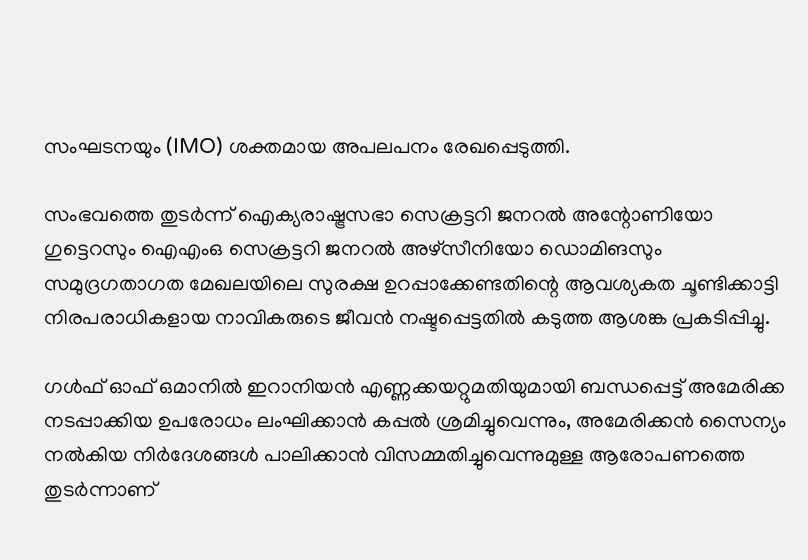സംഘടനയും (IMO) ശക്തമായ അപലപനം രേഖപ്പെടുത്തി.

സംഭവത്തെ തുടർന്ന് ഐക്യരാഷ്ട്രസഭാ സെക്രട്ടറി ജനറൽ അന്റോണിയോ ഗുട്ടെറസും ഐഎംഒ സെക്രട്ടറി ജനറൽ അഴ്സീനിയോ ഡൊമിങസും സമുദ്രഗതാഗത മേഖലയിലെ സുരക്ഷ ഉറപ്പാക്കേണ്ടതിന്റെ ആവശ്യകത ചൂണ്ടിക്കാട്ടി നിരപരാധികളായ നാവികരുടെ ജീവൻ നഷ്ടപ്പെട്ടതിൽ കടുത്ത ആശങ്ക പ്രകടിപ്പിച്ചു.

ഗൾഫ് ഓഫ് ഒമാനിൽ ഇറാനിയൻ എണ്ണക്കയറ്റുമതിയുമായി ബന്ധപ്പെട്ട് അമേരിക്ക നടപ്പാക്കിയ ഉപരോധം ലംഘിക്കാൻ കപ്പൽ ശ്രമിച്ചുവെന്നും, അമേരിക്കൻ സൈന്യം നൽകിയ നിർദേശങ്ങൾ പാലിക്കാൻ വിസമ്മതിച്ചുവെന്നുമുള്ള ആരോപണത്തെ തുടർന്നാണ്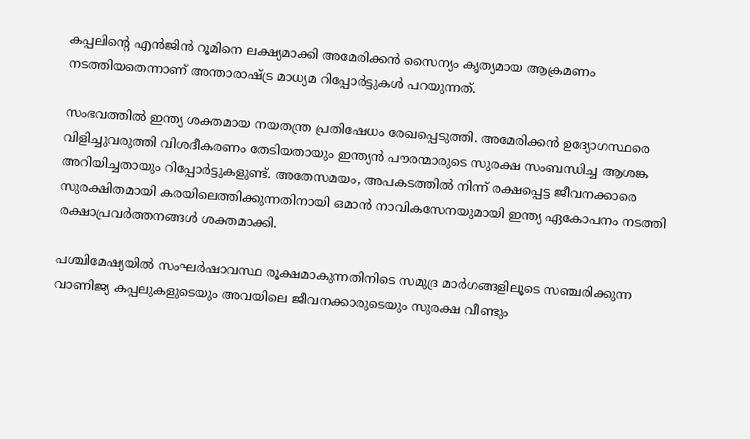കപ്പലിന്റെ എൻജിൻ റൂമിനെ ലക്ഷ്യമാക്കി അമേരിക്കൻ സൈന്യം കൃത്യമായ ആക്രമണം നടത്തിയതെന്നാണ് അന്താരാഷ്ട്ര മാധ്യമ റിപ്പോർട്ടുകൾ പറയുന്നത്.

സംഭവത്തിൽ ഇന്ത്യ ശക്തമായ നയതന്ത്ര പ്രതിഷേധം രേഖപ്പെടുത്തി. അമേരിക്കൻ ഉദ്യോഗസ്ഥരെ വിളിച്ചുവരുത്തി വിശദീകരണം തേടിയതായും ഇന്ത്യൻ പൗരന്മാരുടെ സുരക്ഷ സംബന്ധിച്ച ആശങ്ക അറിയിച്ചതായും റിപ്പോർട്ടുകളുണ്ട്. അതേസമയം, അപകടത്തിൽ നിന്ന് രക്ഷപ്പെട്ട ജീവനക്കാരെ സുരക്ഷിതമായി കരയിലെത്തിക്കുന്നതിനായി ഒമാൻ നാവികസേനയുമായി ഇന്ത്യ ഏകോപനം നടത്തി രക്ഷാപ്രവർത്തനങ്ങൾ ശക്തമാക്കി.

പശ്ചിമേഷ്യയിൽ സംഘർഷാവസ്ഥ രൂക്ഷമാകുന്നതിനിടെ സമുദ്ര മാർഗങ്ങളിലൂടെ സഞ്ചരിക്കുന്ന വാണിജ്യ കപ്പലുകളുടെയും അവയിലെ ജീവനക്കാരുടെയും സുരക്ഷ വീണ്ടും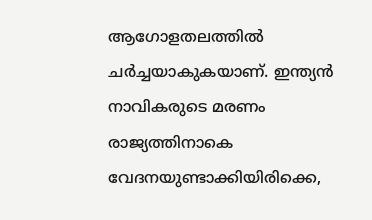ആഗോളതലത്തിൽ ചർച്ചയാകുകയാണ്. ഇന്ത്യൻ നാവികരുടെ മരണം രാജ്യത്തിനാകെ വേദനയുണ്ടാക്കിയിരിക്കെ,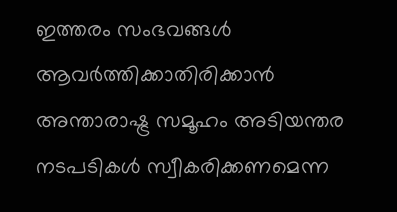ഇത്തരം സംഭവങ്ങൾ ആവർത്തിക്കാതിരിക്കാൻ അന്താരാഷ്ട്ര സമൂഹം അടിയന്തര നടപടികൾ സ്വീകരിക്കണമെന്ന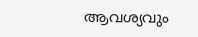ആവശ്യവും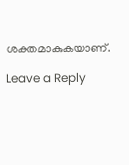ശക്തമാകുകയാണ്.

Leave a Reply